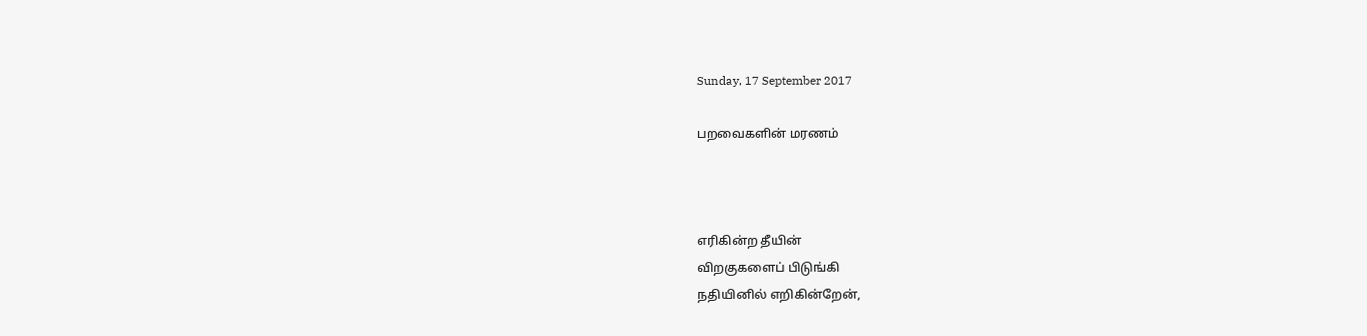Sunday, 17 September 2017

பறவைகளின் மரணம்



எரிகின்ற தீயின்
விறகுகளைப் பிடுங்கி
நதியினில் எறிகின்றேன்,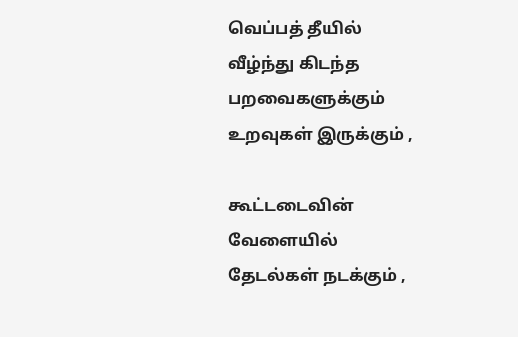வெப்பத் தீயில்
வீழ்ந்து கிடந்த பறவைகளுக்கும்
உறவுகள் இருக்கும் ,

கூட்டடைவின் வேளையில்
தேடல்கள் நடக்கும் ,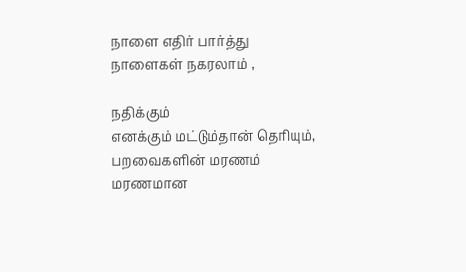நாளை எதிர் பார்த்து
நாளைகள் நகரலாம் ,

நதிக்கும்
எனக்கும் மட்டும்தான் தெரியும்,
பறவைகளின் மரணம்
மரணமான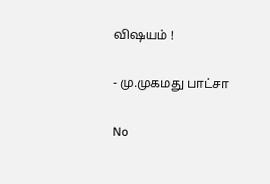விஷயம் !

- மு.முகமது பாட்சா

No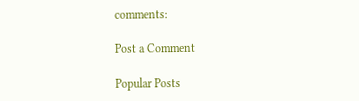comments:

Post a Comment

Popular Posts